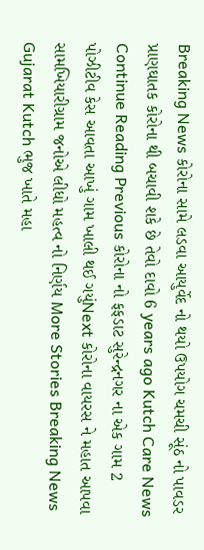Breaking News કોરોના સામે લડવા આયુર્વેદ નો થયો ઉપયોગ ચમચી સૂંઠ નો પાવડર પ્રાણઘાતક કોરોના થી બચાવી શકે છે તેવો દાવો 6 years ago Kutch Care News Continue Reading Previous કોરોના નો ફફડાટ સુરેન્દ્રનગર ના એક ગામ 2 પોઝીટીવ કેસ આવતા આખું ગામ ખાલી થઈ ગયુંNext કોરોના વાયરસ ને મહાત આપવા સામખિયારીગ્રામ જનોએ લીધો મહત્વ નો નિર્ણય More Stories Breaking News Gujarat Kutch ભુજ ખાતે મહા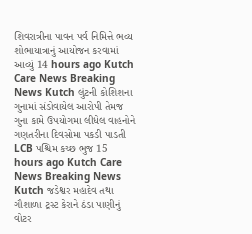શિવરાત્રીના પાવન પર્વ નિમિત્તે ભવ્ય શોભાયાત્રાનું આયોજન કરવામાં આવ્યું 14 hours ago Kutch Care News Breaking News Kutch લુંટની કોશિશના ગુનામાં સંડોવાયેલ આરોપી તેમજ ગુના કામે ઉપયોગમા લીધેલ વાહનોને ગણતરીના દિવસોમા પકડી પાડતી LCB પશ્ચિમ કચ્છ ભુજ 15 hours ago Kutch Care News Breaking News Kutch જડેશ્વર મહાદેવ તથા ગૌશાળા ટ્રસ્ટ કેરાને ઠંડા પાણીનું વોટર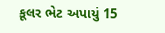કૂલર ભેટ અપાયું 15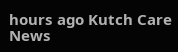hours ago Kutch Care News